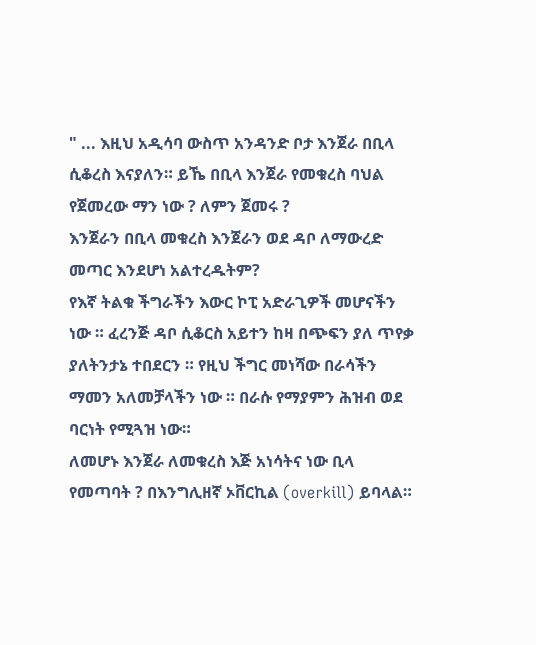" ... እዚህ አዲሳባ ውስጥ አንዳንድ ቦታ እንጀራ በቢላ ሲቆረስ እናያለን። ይኼ በቢላ እንጀራ የመቁረስ ባህል የጀመረው ማን ነው ? ለምን ጀመሩ ?
እንጀራን በቢላ መቁረስ እንጀራን ወደ ዳቦ ለማውረድ መጣር እንደሆነ አልተረዱትም?
የእኛ ትልቁ ችግራችን እውር ኮፒ አድራጊዎች መሆናችን ነው ። ፈረንጅ ዳቦ ሲቆርስ አይተን ከዛ በጭፍን ያለ ጥየቃ ያለትንታኔ ተበደርን ። የዚህ ችግር መነሻው በራሳችን ማመን አለመቻላችን ነው ። በራሱ የማያምን ሕዝብ ወደ ባርነት የሚጓዝ ነው።
ለመሆኑ እንጀራ ለመቁረስ እጅ አነሳትና ነው ቢላ የመጣባት ? በእንግሊዘኛ ኦቨርኪል (overkill) ይባላል።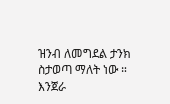ዝንብ ለመግደል ታንክ ስታወጣ ማለት ነው ።
እንጀራ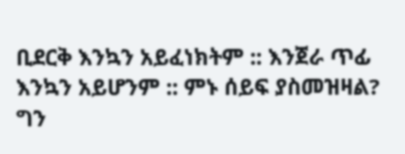ቢደርቅ እንኳን አይፈነክትም :: እንጀራ ጥፊ እንኳን አይሆንም :: ምኑ ሰይፍ ያስመዝዛል?
ግን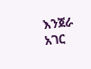እንጀራ አገር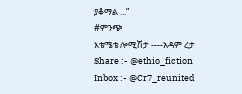ያቆማል ...”
#ምንጭ
እቴሜቴ ሎሚሽታ ----አዳም ረታ
Share :- @ethio_fiction
Inbox :- @Cr7_reunited